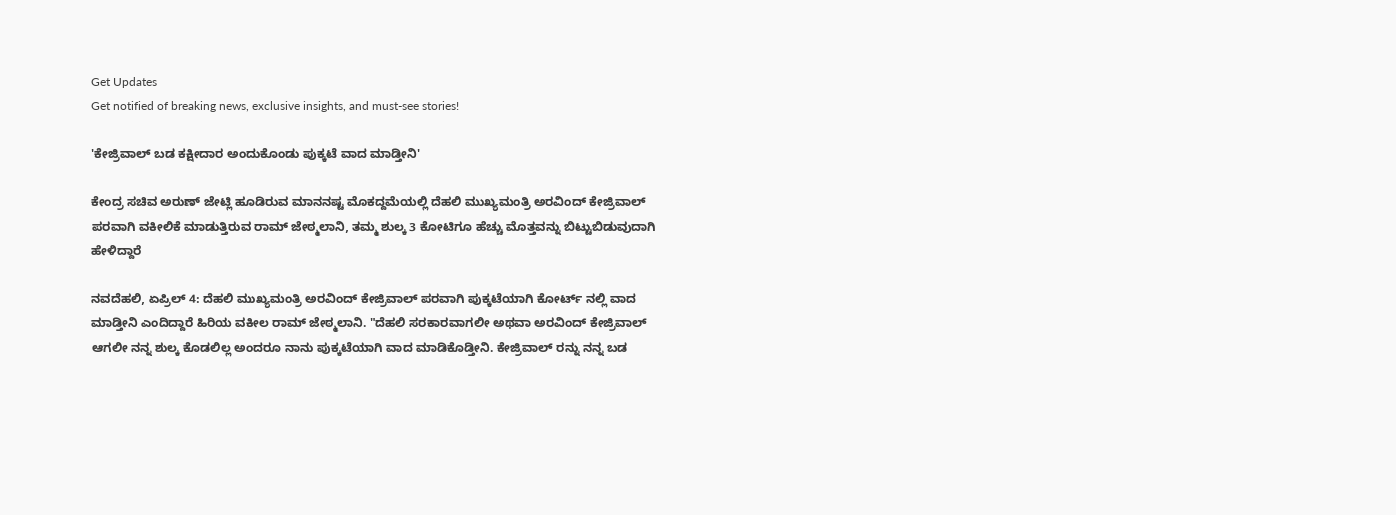Get Updates
Get notified of breaking news, exclusive insights, and must-see stories!

'ಕೇಜ್ರಿವಾಲ್ ಬಡ ಕಕ್ಷೀದಾರ ಅಂದುಕೊಂಡು ಪುಕ್ಕಟೆ ವಾದ ಮಾಡ್ತೀನಿ'

ಕೇಂದ್ರ ಸಚಿವ ಅರುಣ್ ಜೇಟ್ಲಿ ಹೂಡಿರುವ ಮಾನನಷ್ಟ ಮೊಕದ್ದಮೆಯಲ್ಲಿ ದೆಹಲಿ ಮುಖ್ಯಮಂತ್ರಿ ಅರವಿಂದ್ ಕೇಜ್ರಿವಾಲ್ ಪರವಾಗಿ ವಕೀಲಿಕೆ ಮಾಡುತ್ತಿರುವ ರಾಮ್ ಜೇಠ್ಮಲಾನಿ, ತಮ್ಮ ಶುಲ್ಕ 3 ಕೋಟಿಗೂ ಹೆಚ್ಚು ಮೊತ್ತವನ್ನು ಬಿಟ್ಟುಬಿಡುವುದಾಗಿ ಹೇಳಿದ್ದಾರೆ

ನವದೆಹಲಿ, ಏಪ್ರಿಲ್ 4: ದೆಹಲಿ ಮುಖ್ಯಮಂತ್ರಿ ಅರವಿಂದ್ ಕೇಜ್ರಿವಾಲ್ ಪರವಾಗಿ ಪುಕ್ಕಟೆಯಾಗಿ ಕೋರ್ಟ್ ನಲ್ಲಿ ವಾದ ಮಾಡ್ತೀನಿ ಎಂದಿದ್ದಾರೆ ಹಿರಿಯ ವಕೀಲ ರಾಮ್ ಜೇಠ್ಮಲಾನಿ. "ದೆಹಲಿ ಸರಕಾರವಾಗಲೀ ಅಥವಾ ಅರವಿಂದ್ ಕೇಜ್ರಿವಾಲ್ ಆಗಲೀ ನನ್ನ ಶುಲ್ಕ ಕೊಡಲಿಲ್ಲ ಅಂದರೂ ನಾನು ಪುಕ್ಕಟೆಯಾಗಿ ವಾದ ಮಾಡಿಕೊಡ್ತೀನಿ. ಕೇಜ್ರಿವಾಲ್ ರನ್ನು ನನ್ನ ಬಡ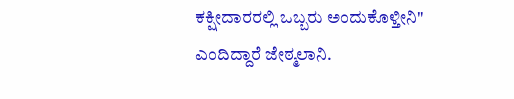ಕಕ್ಷೀದಾರರಲ್ಲಿ ಒಬ್ಬರು ಅಂದುಕೊಳ್ತೀನಿ" ಎಂದಿದ್ದಾರೆ ಜೇಠ್ಮಲಾನಿ.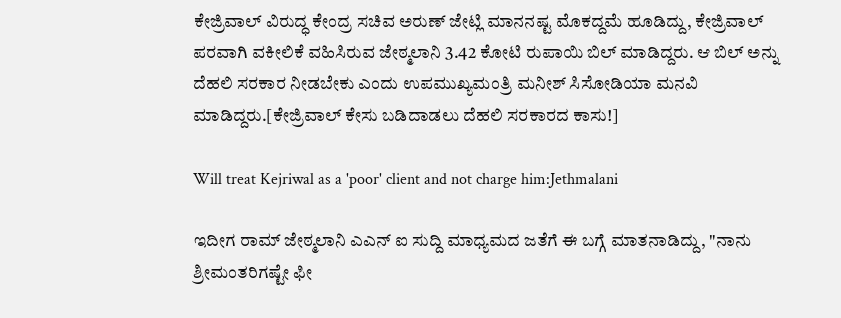ಕೇಜ್ರಿವಾಲ್ ವಿರುದ್ಧ ಕೇಂದ್ರ ಸಚಿವ ಅರುಣ್ ಜೇಟ್ಲಿ ಮಾನನಷ್ಟ ಮೊಕದ್ದಮೆ ಹೂಡಿದ್ದು, ಕೇಜ್ರಿವಾಲ್ ಪರವಾಗಿ ವಕೀಲಿಕೆ ವಹಿಸಿರುವ ಜೇಠ್ಮಲಾನಿ 3.42 ಕೋಟಿ ರುಪಾಯಿ ಬಿಲ್ ಮಾಡಿದ್ದರು. ಆ ಬಿಲ್ ಅನ್ನು ದೆಹಲಿ ಸರಕಾರ ನೀಡಬೇಕು ಎಂದು ಉಪಮುಖ್ಯಮಂತ್ರಿ ಮನೀಶ್ ಸಿಸೋಡಿಯಾ ಮನವಿ ಮಾಡಿದ್ದರು.[ಕೇಜ್ರಿವಾಲ್ ಕೇಸು ಬಡಿದಾಡಲು ದೆಹಲಿ ಸರಕಾರದ ಕಾಸು!]

Will treat Kejriwal as a 'poor' client and not charge him:Jethmalani

ಇದೀಗ ರಾಮ್ ಜೇಠ್ಮಲಾನಿ ಎಎನ್ ಐ ಸುದ್ದಿ ಮಾಧ್ಯಮದ ಜತೆಗೆ ಈ ಬಗ್ಗೆ ಮಾತನಾಡಿದ್ದು, "ನಾನು ಶ್ರೀಮಂತರಿಗಷ್ಟೇ ಫೀ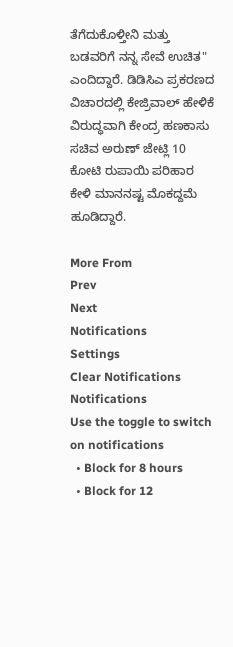ತೆಗೆದುಕೊಳ್ತೀನಿ ಮತ್ತು ಬಡವರಿಗೆ ನನ್ನ ಸೇವೆ ಉಚಿತ" ಎಂದಿದ್ದಾರೆ. ಡಿಡಿಸಿಎ ಪ್ರಕರಣದ ವಿಚಾರದಲ್ಲಿ ಕೇಜ್ರಿವಾಲ್ ಹೇಳಿಕೆ ವಿರುದ್ಧವಾಗಿ ಕೇಂದ್ರ ಹಣಕಾಸು ಸಚಿವ ಅರುಣ್ ಜೇಟ್ಲಿ 10 ಕೋಟಿ ರುಪಾಯಿ ಪರಿಹಾರ ಕೇಳಿ ಮಾನನಷ್ಟ ಮೊಕದ್ದಮೆ ಹೂಡಿದ್ದಾರೆ.

More From
Prev
Next
Notifications
Settings
Clear Notifications
Notifications
Use the toggle to switch on notifications
  • Block for 8 hours
  • Block for 12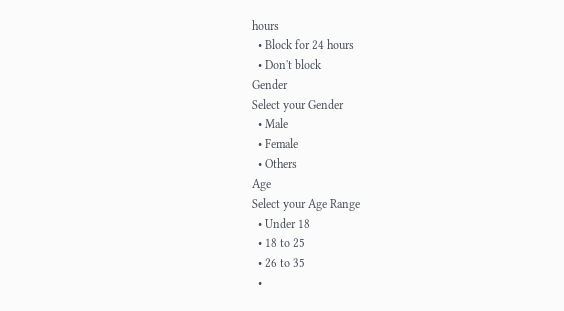hours
  • Block for 24 hours
  • Don't block
Gender
Select your Gender
  • Male
  • Female
  • Others
Age
Select your Age Range
  • Under 18
  • 18 to 25
  • 26 to 35
  •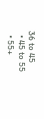36 to 45
  • 45 to 55
  • 55+